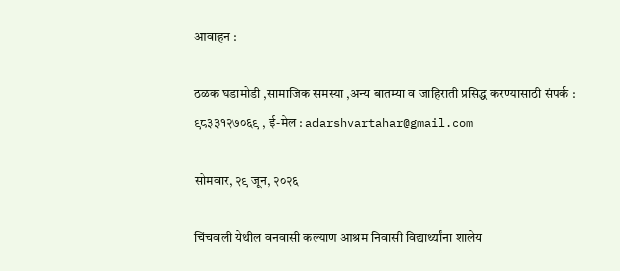आवाहन :

ठळक घडामोडी ,सामाजिक समस्या ,अन्य बातम्या व जाहिराती प्रसिद्ध करण्यासाठी संपर्क : ९८३३१२७०६९ , ई-मेल : adarshvartahar@gmail.com

सोमवार, २९ जून, २०२६

चिंचवली येथील वनवासी कल्याण आश्रम निवासी विद्यार्थ्यांना शालेय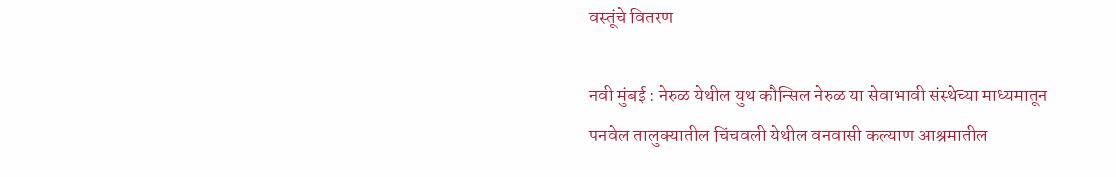वस्तूंचे वितरण

नवी मुंबई : नेरुळ येथील युथ कौन्सिल नेरुळ या सेवाभावी संस्थेच्या माध्यमातून पनवेल तालुक्यातील चिंचवली येथील वनवासी कल्याण आश्रमातील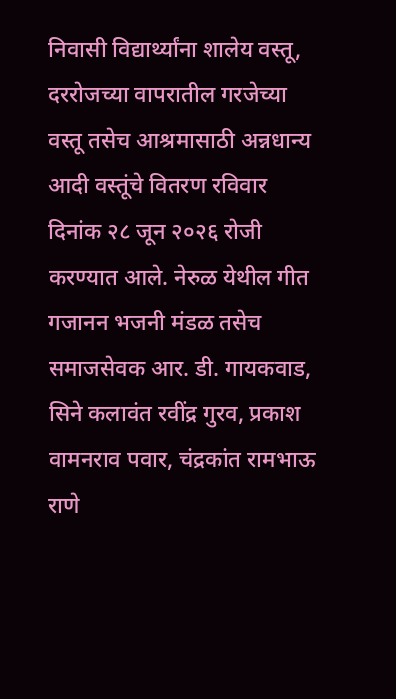निवासी विद्यार्थ्यांना शालेय वस्तू, दररोजच्या वापरातील गरजेच्या वस्तू तसेच आश्रमासाठी अन्नधान्य आदी वस्तूंचे वितरण रविवार दिनांक २८ जून २०२६ रोजी करण्यात आले. नेरुळ येथील गीत गजानन भजनी मंडळ तसेच समाजसेवक आर. डी. गायकवाड, सिने कलावंत रवींद्र गुरव, प्रकाश वामनराव पवार, चंद्रकांत रामभाऊ राणे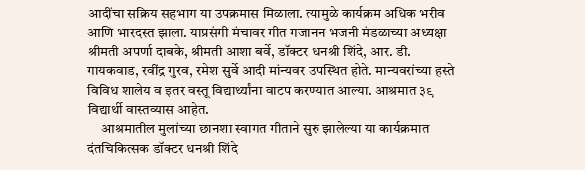आदींचा सक्रिय सहभाग या उपक्रमास मिळाला. त्यामुळे कार्यक्रम अधिक भरीव आणि भारदस्त झाला. याप्रसंगी मंचावर गीत गजानन भजनी मंडळाच्या अध्यक्षा श्रीमती अपर्णा दाबके, श्रीमती आशा बर्वे, डॉक्टर धनश्री शिंदे, आर. डी. गायकवाड, रवींद्र गुरव, रमेश सुर्वे आदी मांन्यवर उपस्थित होते. मान्यवरांच्या हस्ते विविध शालेय व इतर वस्तू विद्यार्थ्यांना वाटप करण्यात आल्या. आश्रमात ३९ विद्यार्थी वास्तव्यास आहेत.
     आश्रमातील मुलांच्या छानशा स्वागत गीताने सुरु झालेल्या या कार्यक्रमात दंतचिकित्सक डॉक्टर धनश्री शिंदे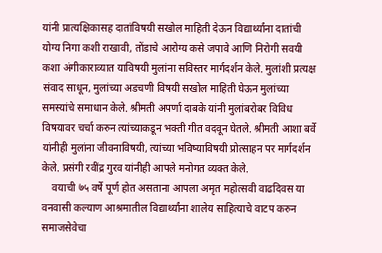यांनी प्रात्यक्षिकासह दातांविषयी सखोल माहिती देऊन विद्यार्थ्यांना दातांची योग्य निगा कशी राखावी, तोंडाचे आरोग्य कसे जपावे आणि निरोगी सवयी कशा अंगीकाराव्यात याविषयी मुलांना सविस्तर मार्गदर्शन केले. मुलांशी प्रत्यक्ष संवाद साधून, मुलांच्या अडचणी विषयी सखोल माहिती घेऊन मुलांच्या समस्यांचे समाधान केले. श्रीमती अपर्णा दाबके यांनी मुलांबरोबर विविध विषयावर चर्चा करुन त्यांच्याकडून भक्ती गीत वदवून घेतले. श्रीमती आशा बर्वे यांनीही मुलांना जीवनाविषयी, त्यांच्या भविष्याविषयी प्रोत्साहन पर मार्गदर्शन केले. प्रसंगी रवींद्र गुरव यांनीही आपले मनोगत व्यक्त केले.
    वयाची ७५ वर्षे पूर्ण होत असताना आपला अमृत महोत्सवी वाढदिवस या वनवासी कल्याण आश्रमातील विद्यार्थ्यांना शालेय साहित्याचे वाटप करुन समाजसेवेचा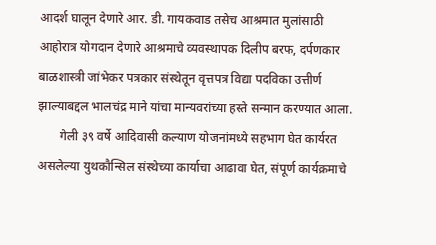आदर्श घालून देणारे आर. डी. गायकवाड तसेच आश्रमात मुलांसाठी आहोरात्र योगदान देणारे आश्रमाचे व्यवस्थापक दिलीप बरफ, दर्पणकार बाळशास्त्री जांभेकर पत्रकार संस्थेतून वृत्तपत्र विद्या पदविका उत्तीर्ण झाल्याबद्दल भालचंद्र माने यांचा मान्यवरांच्या हस्ते सन्मान करण्यात आला.
       गेली ३९ वर्षे आदिवासी कल्याण योजनांमध्ये सहभाग घेत कार्यरत असलेल्या युथकौन्सिल संस्थेच्या कार्याचा आढावा घेत, संपूर्ण कार्यक्रमाचे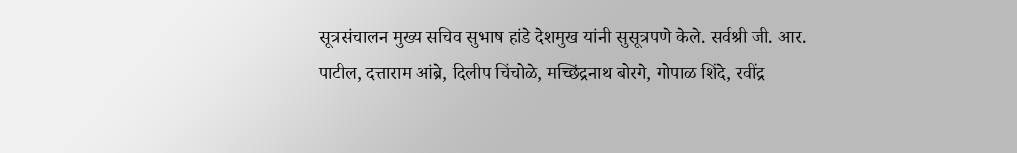सूत्रसंचालन मुख्य सचिव सुभाष हांडे देशमुख यांनी सुसूत्रपणे केले. सर्वश्री जी. आर. पाटील, दत्ताराम आंब्रे, दिलीप चिंचोळे, मच्छिंद्रनाथ बोरगे, गोपाळ शिंदे, रवींद्र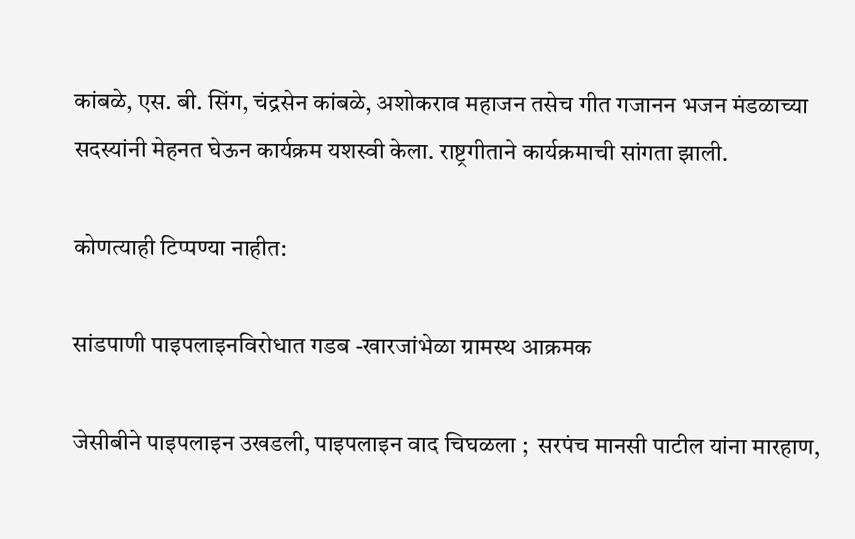कांबळे, एस. बी. सिंग, चंद्रसेन कांबळे, अशोकराव महाजन तसेच गीत गजानन भजन मंडळाच्या सदस्यांनी मेहनत घेऊन कार्यक्रम यशस्वी केला. राष्ट्रगीताने कार्यक्रमाची सांगता झाली.

कोणत्याही टिप्पण्‍या नाहीत:

सांडपाणी पाइपलाइनविरोधात गडब -खारजांभेळा ग्रामस्थ आक्रमक

जेसीबीने पाइपलाइन उखडली, पाइपलाइन वाद चिघळला ;  सरपंच मानसी पाटील यांना मारहाण,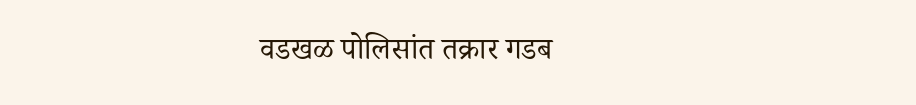वडखळ पोलिसांत तक्रार गडब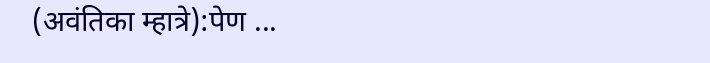(अवंतिका म्हात्रे):पेण ...